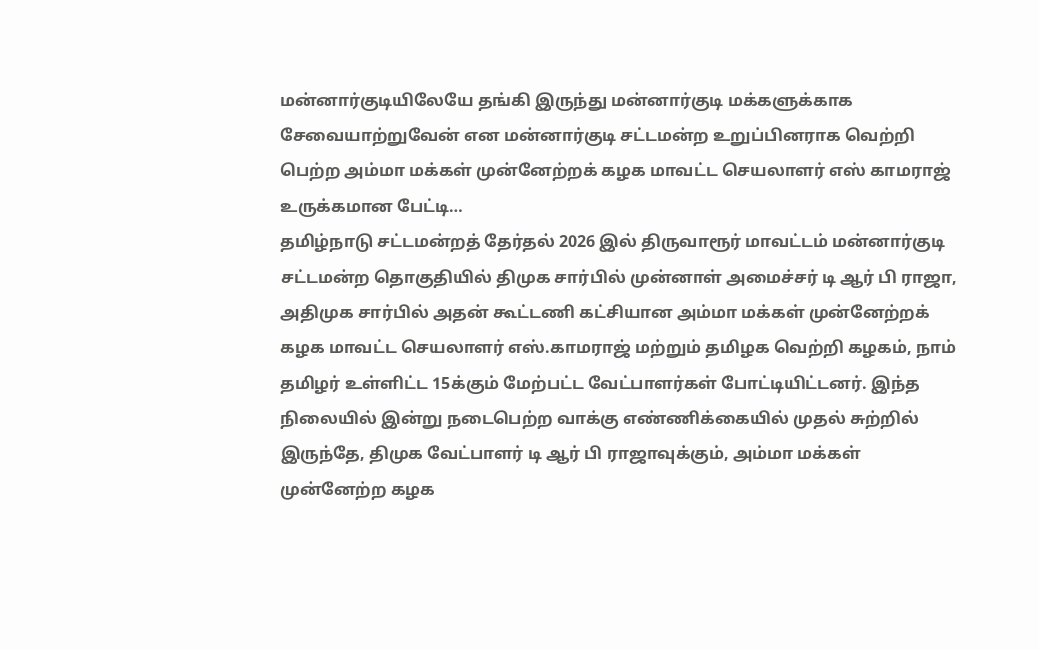மன்னார்குடியிலேயே தங்கி இருந்து மன்னார்குடி மக்களுக்காக சேவையாற்றுவேன் என மன்னார்குடி சட்டமன்ற உறுப்பினராக வெற்றி பெற்ற அம்மா மக்கள் முன்னேற்றக் கழக மாவட்ட செயலாளர் எஸ் காமராஜ் உருக்கமான பேட்டி…
தமிழ்நாடு சட்டமன்றத் தேர்தல் 2026 இல் திருவாரூர் மாவட்டம் மன்னார்குடி சட்டமன்ற தொகுதியில் திமுக சார்பில் முன்னாள் அமைச்சர் டி ஆர் பி ராஜா, அதிமுக சார்பில் அதன் கூட்டணி கட்சியான அம்மா மக்கள் முன்னேற்றக் கழக மாவட்ட செயலாளர் எஸ்.காமராஜ் மற்றும் தமிழக வெற்றி கழகம், நாம் தமிழர் உள்ளிட்ட 15க்கும் மேற்பட்ட வேட்பாளர்கள் போட்டியிட்டனர். இந்த நிலையில் இன்று நடைபெற்ற வாக்கு எண்ணிக்கையில் முதல் சுற்றில் இருந்தே, திமுக வேட்பாளர் டி ஆர் பி ராஜாவுக்கும், அம்மா மக்கள் முன்னேற்ற கழக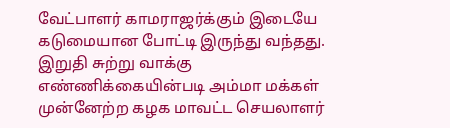வேட்பாளர் காமராஜர்க்கும் இடையே கடுமையான போட்டி இருந்து வந்தது. இறுதி சுற்று வாக்கு எண்ணிக்கையின்படி அம்மா மக்கள் முன்னேற்ற கழக மாவட்ட செயலாளர்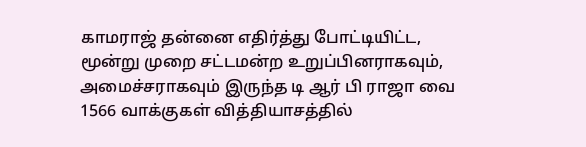காமராஜ் தன்னை எதிர்த்து போட்டியிட்ட, மூன்று முறை சட்டமன்ற உறுப்பினராகவும், அமைச்சராகவும் இருந்த டி ஆர் பி ராஜா வை 1566 வாக்குகள் வித்தியாசத்தில்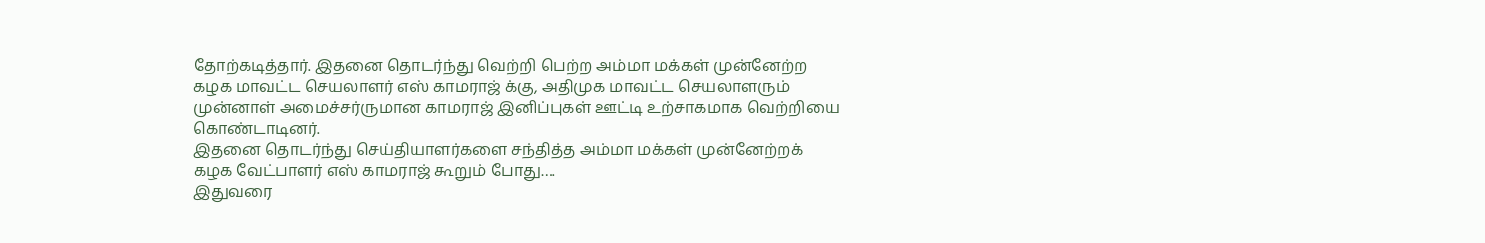தோற்கடித்தார். இதனை தொடர்ந்து வெற்றி பெற்ற அம்மா மக்கள் முன்னேற்ற கழக மாவட்ட செயலாளர் எஸ் காமராஜ் க்கு, அதிமுக மாவட்ட செயலாளரும் முன்னாள் அமைச்சர்ருமான காமராஜ் இனிப்புகள் ஊட்டி உற்சாகமாக வெற்றியை கொண்டாடினர்.
இதனை தொடர்ந்து செய்தியாளர்களை சந்தித்த அம்மா மக்கள் முன்னேற்றக் கழக வேட்பாளர் எஸ் காமராஜ் கூறும் போது….
இதுவரை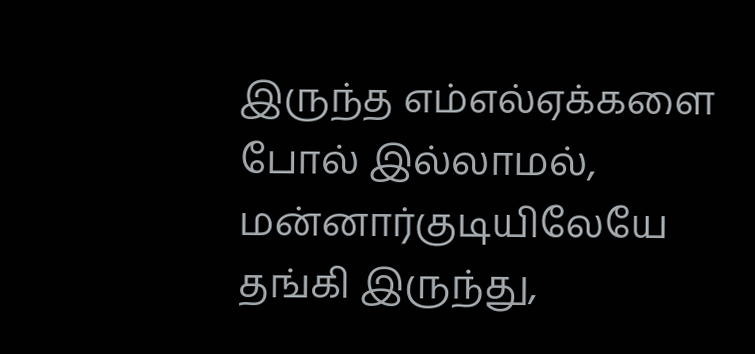இருந்த எம்எல்ஏக்களை போல் இல்லாமல், மன்னார்குடியிலேயே தங்கி இருந்து,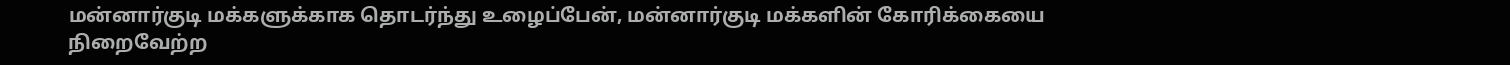மன்னார்குடி மக்களுக்காக தொடர்ந்து உழைப்பேன், மன்னார்குடி மக்களின் கோரிக்கையை நிறைவேற்ற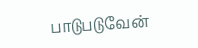பாடுபடுவேன்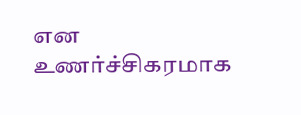என உணர்ச்சிகரமாக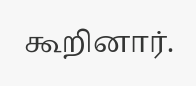கூறினார்.